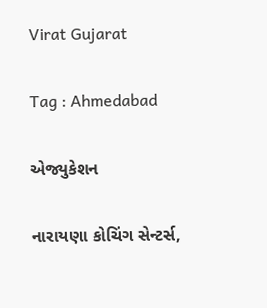Virat Gujarat

Tag : Ahmedabad

એજ્યુકેશન

નારાયણા કોચિંગ સેન્ટર્સ,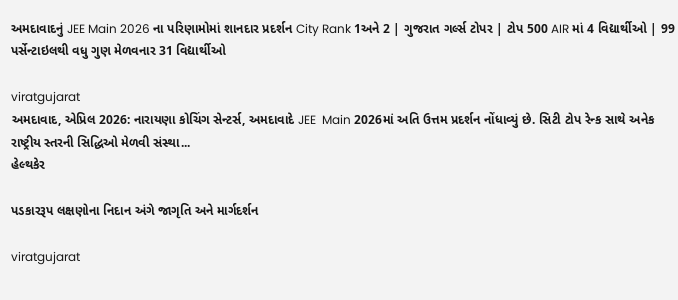અમદાવાદનું JEE Main 2026 ના પરિણામોમાં શાનદાર પ્રદર્શન City Rank 1અને 2 | ગુજરાત ગર્લ્સ ટોપર | ટોપ 500 AIR માં 4 વિદ્યાર્થીઓ | 99 પર્સેન્ટાઇલથી વધુ ગુણ મેળવનાર 31 વિદ્યાર્થીઓ

viratgujarat
અમદાવાદ, એપ્રિલ 2026: નારાયણા કોચિંગ સેન્ટર્સ, અમદાવાદે JEE  Main 2026માં અતિ ઉત્તમ પ્રદર્શન નોંધાવ્યું છે. સિટી ટોપ રેન્ક સાથે અનેક રાષ્ટ્રીય સ્તરની સિદ્ધિઓ મેળવી સંસ્થા...
હેલ્થકેર

પડકારરૂપ લક્ષણોના નિદાન અંગે જાગૃતિ અને માર્ગદર્શન

viratgujarat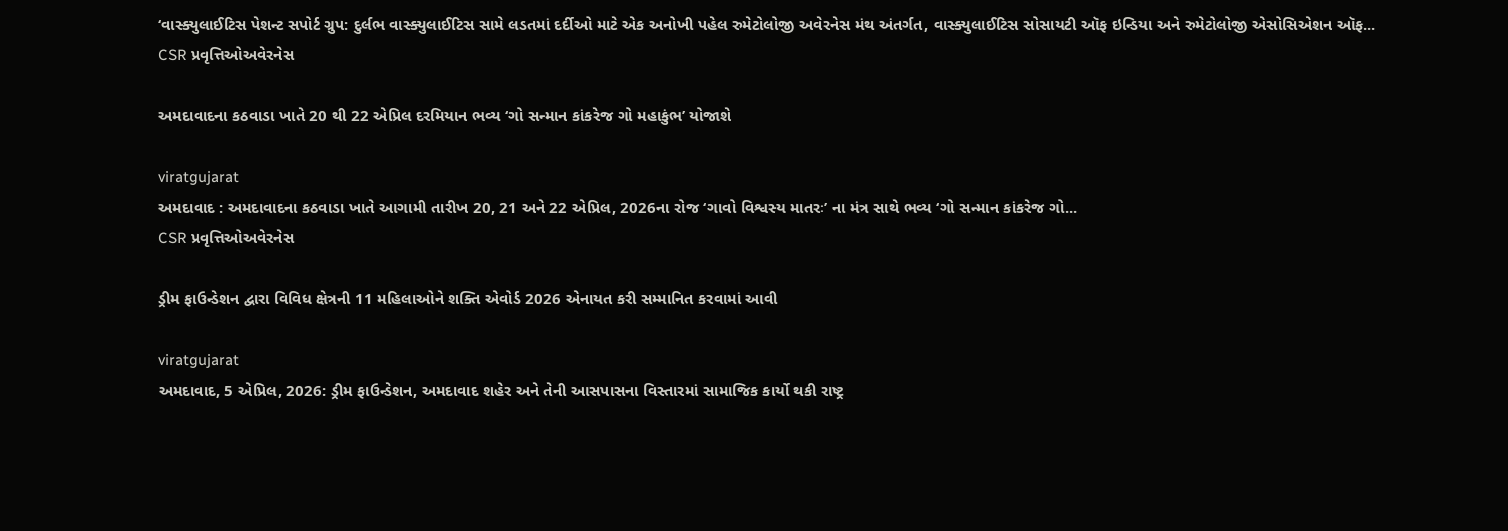‘વાસ્ક્યુલાઈટિસ પેશન્ટ સપોર્ટ ગ્રુપ: દુર્લભ વાસ્ક્યુલાઈટિસ સામે લડતમાં દર્દીઓ માટે એક અનોખી પહેલ રુમેટોલોજી અવેરનેસ મંથ અંતર્ગત, વાસ્ક્યુલાઈટિસ સોસાયટી ઑફ ઇન્ડિયા અને રુમેટોલોજી એસોસિએશન ઑફ...
CSR પ્રવૃત્તિઓઅવેરનેસ

અમદાવાદના કઠવાડા ખાતે 20 થી 22 એપ્રિલ દરમિયાન ભવ્ય ‘ગો સન્માન કાંકરેજ ગો મહાકુંભ’ યોજાશે

viratgujarat
અમદાવાદ : અમદાવાદના કઠવાડા ખાતે આગામી તારીખ 20, 21 અને 22 એપ્રિલ, 2026ના રોજ ‘ગાવો વિશ્વસ્ય માતરઃ’ ના મંત્ર સાથે ભવ્ય ‘ગો સન્માન કાંકરેજ ગો...
CSR પ્રવૃત્તિઓઅવેરનેસ

ડ્રીમ ફાઉન્ડેશન દ્વારા વિવિધ ક્ષેત્રની 11 મહિલાઓને શક્તિ એવોર્ડ 2026 એનાયત કરી સમ્માનિત કરવામાં આવી

viratgujarat
અમદાવાદ, 5 એપ્રિલ, 2026: ડ્રીમ ફાઉન્ડેશન, અમદાવાદ શહેર અને તેની આસપાસના વિસ્તારમાં સામાજિક કાર્યો થકી રાષ્ટ્ર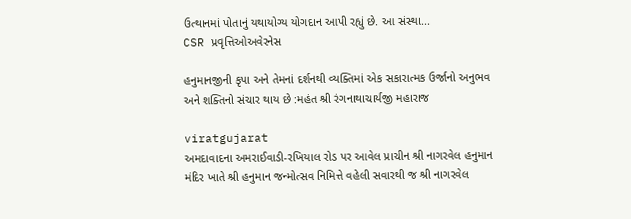ઉત્થાનમાં પોતાનું યથાયોગ્ય યોગદાન આપી રહ્યું છે. આ સંસ્થા...
CSR પ્રવૃત્તિઓઅવેરનેસ

હનુમાનજીની કૃપા અને તેમનાં દર્શનથી વ્યક્તિમાં એક સકારાત્મક ઉર્જાનો અનુભવ અને શક્તિનો સંચાર થાય છે :મહંત શ્રી રંગનાથાચાર્યજી મહારાજ

viratgujarat
અમદાવાદના અમરાઈવાડી-રખિયાલ રોડ પર આવેલ પ્રાચીન શ્રી નાગરવેલ હનુમાન મંદિર ખાતે શ્રી હનુમાન જન્મોત્સવ નિમિત્તે વહેલી સવારથી જ શ્રી નાગરવેલ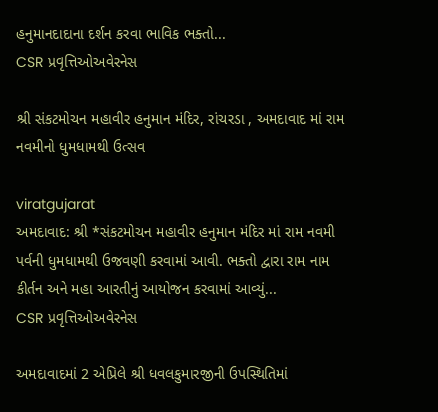હનુમાનદાદાના દર્શન કરવા ભાવિક ભક્તો...
CSR પ્રવૃત્તિઓઅવેરનેસ

શ્રી સંકટમોચન મહાવીર હનુમાન મંદિર, રાંચરડા , અમદાવાદ માં રામ નવમીનો ધુમધામથી ઉત્સવ

viratgujarat
અમદાવાદ: શ્રી *સંકટમોચન મહાવીર હનુમાન મંદિર માં રામ નવમી પર્વની ધુમધામથી ઉજવણી કરવામાં આવી. ભક્તો દ્વારા રામ નામ કીર્તન અને મહા આરતીનું આયોજન કરવામાં આવ્યું...
CSR પ્રવૃત્તિઓઅવેરનેસ

અમદાવાદમાં 2 એપ્રિલે શ્રી ધવલકુમારજીની ઉપસ્થિતિમાં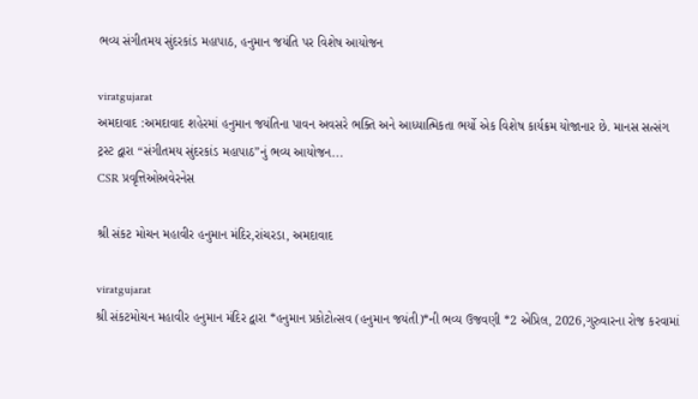ભવ્ય સંગીતમય સુંદરકાંડ મહાપાઠ, હનુમાન જયંતિ પર વિશેષ આયોજન

viratgujarat
અમદાવાદ :અમદાવાદ શહેરમાં હનુમાન જયંતિના પાવન અવસરે ભક્તિ અને આધ્યાત્મિકતા ભર્યો એક વિશેષ કાર્યક્રમ યોજાનાર છે. માનસ સત્સંગ ટ્રસ્ટ દ્વારા “સંગીતમય સુંદરકાંડ મહાપાઠ”નું ભવ્ય આયોજન...
CSR પ્રવૃત્તિઓઅવેરનેસ

શ્રી સંકટ મોચન મહાવીર હનુમાન મંદિર,રાંચરડા, અમદાવાદ

viratgujarat
શ્રી સંકટમોચન મહાવીર હનુમાન મંદિર દ્વારા *હનુમાન પ્રકોટોત્સવ (હનુમાન જયંતી)*ની ભવ્ય ઉજવણી *2 એપ્રિલ, 2026,ગુરુવારના રોજ કરવામાં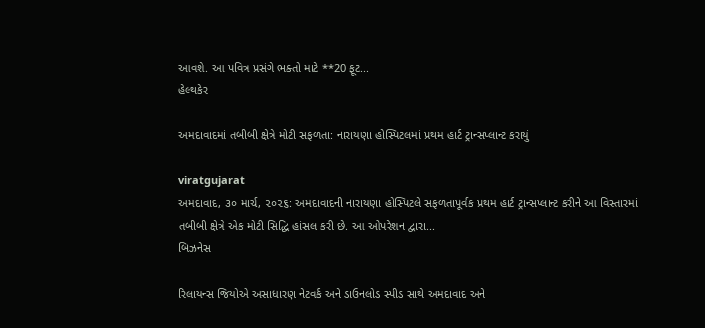આવશે. આ પવિત્ર પ્રસંગે ભક્તો માટે **20 ફૂટ...
હેલ્થકેર

અમદાવાદમાં તબીબી ક્ષેત્રે મોટી સફળતા: નારાયણા હોસ્પિટલમાં પ્રથમ હાર્ટ ટ્રાન્સપ્લાન્ટ કરાયું

viratgujarat
અમદાવાદ, ૩૦ માર્ચ, ૨૦૨૬: અમદાવાદની નારાયણા હોસ્પિટલે સફળતાપૂર્વક પ્રથમ હાર્ટ ટ્રાન્સપ્લાન્ટ કરીને આ વિસ્તારમાં તબીબી ક્ષેત્રે એક મોટી સિદ્ધિ હાંસલ કરી છે. આ ઓપરેશન દ્વારા...
બિઝનેસ

રિલાયન્સ જિયોએ અસાધારણ નેટવર્ક અને ડાઉનલોડ સ્પીડ સાથે અમદાવાદ અને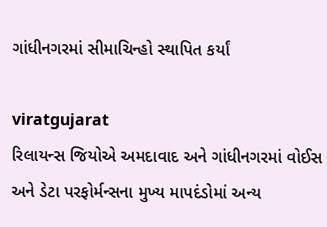ગાંધીનગરમાં સીમાચિન્હો સ્થાપિત કર્યાં

viratgujarat
રિલાયન્સ જિયોએ અમદાવાદ અને ગાંધીનગરમાં વોઈસ અને ડેટા પરફોર્મન્સના મુખ્ય માપદંડોમાં અન્ય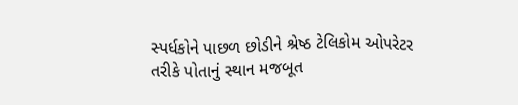સ્પર્ધકોને પાછળ છોડીને શ્રેષ્ઠ ટેલિકોમ ઓપરેટર તરીકે પોતાનું સ્થાન મજબૂત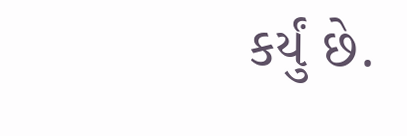કર્યું છે.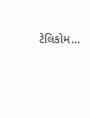ટેલિકોમ...